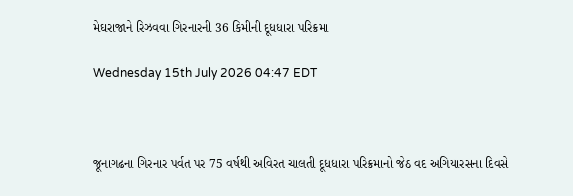મેઘરાજાને રિઝવવા ગિરનારની 36 કિમીની દૂધધારા પરિક્રમા

Wednesday 15th July 2026 04:47 EDT



જૂનાગઢના ગિરનાર પર્વત પર 75 વર્ષથી અવિરત ચાલતી દૂધધારા પરિક્રમાનો જેઠ વદ અગિયારસના દિવસે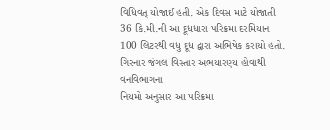વિધિવત્ યોજાઈ હતી. એક દિવસ માટે યોજાતી 36 કિ.મી.ની આ દૂધધારા પરિક્રમા દરમિયાન 100 લિટરથી વધુ દૂધ દ્વારા અભિષેક કરાયો હતો. ગિરનાર જંગલ વિસ્તાર અભયારણ્ય હોવાથી વનવિભાગના
નિયમો અનુસાર આ પરિક્રમા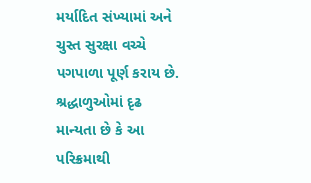મર્યાદિત સંખ્યામાં અને ચુસ્ત સુરક્ષા વચ્ચે પગપાળા પૂર્ણ કરાય છે. શ્રદ્ધાળુઓમાં દૃઢ માન્યતા છે કે આ પરિક્રમાથી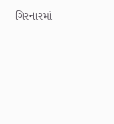ગિરનારમાં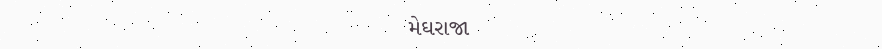મેઘરાજા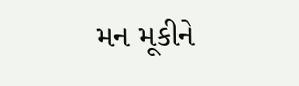મન મૂકીને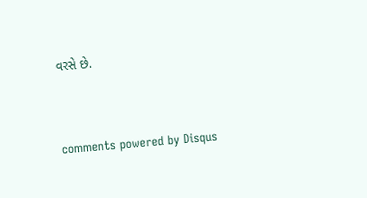વરસે છે.


comments powered by Disqus